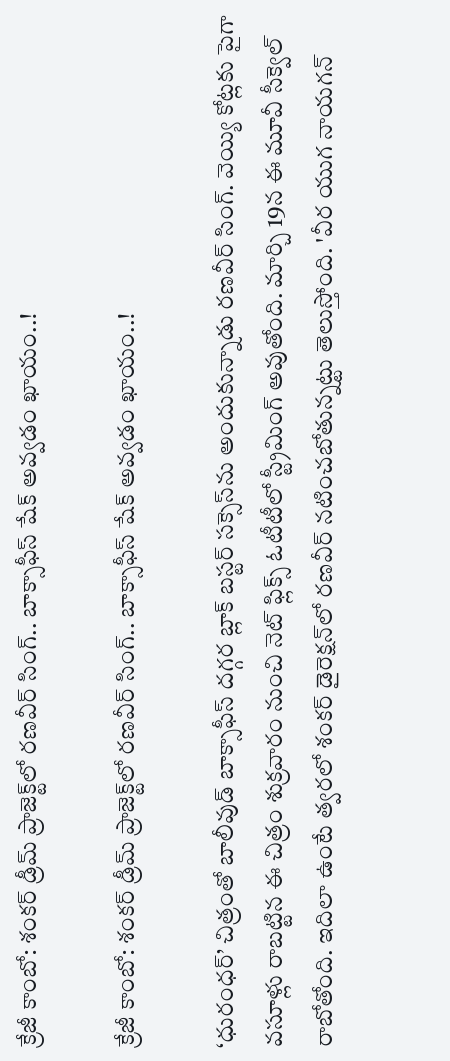క్రేజీ కాంబో: శంకర్‌‌‌‌‌‌‌‌ డ్రీమ్ ప్రాజెక్ట్‌‌‌‌లో రణవీర్ సింగ్.. బాక్సాఫీస్ షేక్ అవ్వడం ఖాయం..!

క్రేజీ కాంబో: శంకర్‌‌‌‌‌‌‌‌ డ్రీమ్ ప్రాజెక్ట్‌‌‌‌లో రణవీర్ సింగ్.. బాక్సాఫీస్ షేక్ అవ్వడం ఖాయం..!

‘ధురంధర్‌‌‌‌‌‌‌‌’ చిత్రంతో బాలీవుడ్‌‌‌‌ బాక్సాఫీస్‌‌‌‌ దగ్గర బ్లాక్‌‌‌‌ బస్టర్‌‌‌‌‌‌‌‌ సక్సెస్‌‌‌‌ను అందుకున్నాడు రణవీర్ సింగ్. వెయ్యి కోట్లకు పైగా వసూళ్లు రాబట్టిన ఈ చిత్రం శుక్రవారం నుంచి నెట్‌‌‌‌ ఫ్లిక్స్‌‌‌‌ ఓటీటీలో స్ట్రీమింగ్ అవుతోంది. మార్చి 19న ఈ మూవీ సీక్వెల్‌‌‌‌ రాబోతోంది. ఇదిలా ఉంటే త్వరలో శంకర్ డైరెక్షన్‌‌‌‌లో రణవీర్‌‌‌‌‌‌‌‌ నటించబోతున్నట్టు తెలుస్తోంది. 'వీర యుగ నాయగన్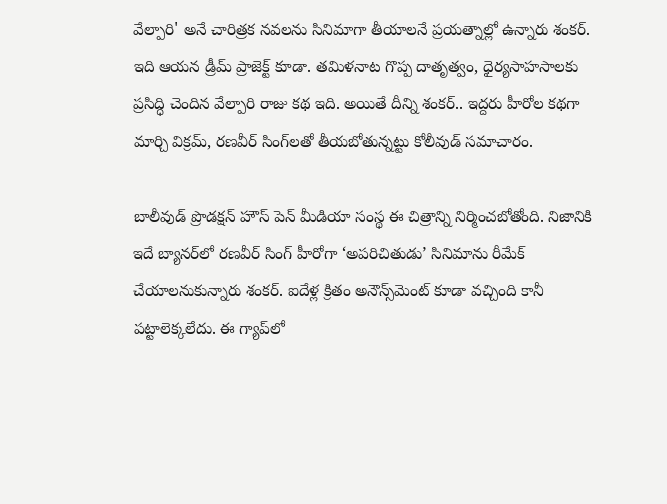వేల్పారి' అనే చారిత్రక నవలను సినిమాగా తీయాలనే ప్రయత్నాల్లో ఉన్నారు శంకర్. ఇది ఆయన డ్రీమ్ ప్రాజెక్ట్ కూడా. తమిళనాట గొప్ప దాతృత్వం, ధైర్యసాహసాలకు ప్రసిద్ధి చెందిన వేల్పారి రాజు కథ ఇది. అయితే దీన్ని శంకర్.. ఇద్దరు హీరోల కథగా మార్చి విక్రమ్, రణవీర్‌‌‌‌‌‌‌‌ సింగ్‌‌‌‌లతో తీయబోతున్నట్టు కోలీవుడ్ సమాచారం.

బాలీవుడ్ ప్రొడక్షన్ హౌస్ పెన్‌‌‌‌ మీడియా సంస్థ ఈ చిత్రాన్ని నిర్మించబోతోంది. నిజానికి ఇదే బ్యానర్‌‌‌‌‌‌‌‌లో రణవీర్ సింగ్ హీరోగా ‘అపరిచితుడు’ సినిమాను రీమేక్ చేయాలనుకున్నారు శంకర్. ఐదేళ్ల క్రితం అనౌన్స్‌‌‌‌మెంట్‌‌‌‌ కూడా వచ్చింది కానీ పట్టాలెక్కలేదు. ఈ గ్యాప్‌‌‌‌లో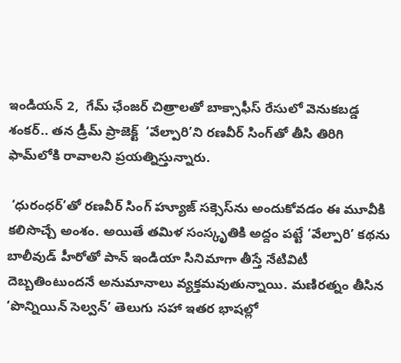ఇండియన్‌‌‌‌ 2,  గేమ్ ఛేంజర్‌‌‌‌‌‌‌‌ చిత్రాలతో బాక్సాఫీస్ రేసులో వెనుకబడ్డ శంకర్.. తన డ్రీమ్‌‌‌‌ ప్రాజెక్ట్‌‌‌‌  ‘వేల్పారి’ని రణవీర్‌‌‌‌‌‌‌‌ సింగ్‌‌‌‌తో తీసి తిరిగి ఫామ్‌‌‌‌లోకి రావాలని ప్రయత్నిస్తున్నారు.

 ‘ధురంధర్‌‌‌‌‌‌‌‌’తో రణవీర్‌‌‌‌‌‌‌‌ సింగ్‌‌‌‌ హ్యూజ్ సక్సెస్‌‌‌‌ను అందుకోవడం ఈ మూవీకి కలిసొచ్చే అంశం. అయితే తమిళ సంస్కృతికి అద్దం పట్టే ‘వేల్పారి’ కథను బాలీవుడ్‌‌‌‌ హీరోతో పాన్‌‌‌‌ ఇండియా సినిమాగా తీస్తే నేటివిటీ దెబ్బతింటుందనే అనుమానాలు వ్యక్తమవుతున్నాయి. మణిరత్నం తీసిన ‘పొన్నియిన్ సెల్వన్’ తెలుగు సహా ఇతర భాషల్లో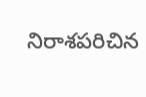నిరాశపరిచిన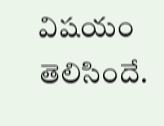విషయం తెలిసిందే.